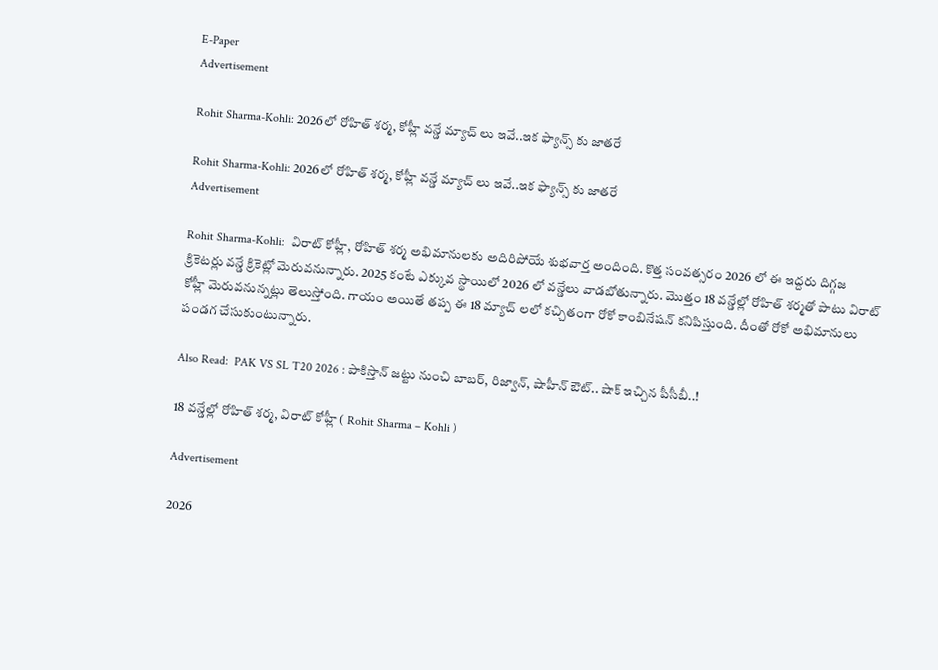E-Paper
Advertisement

Rohit Sharma-Kohli: 2026లో రోహిత్ శర్మ‌, కోహ్లీ వ‌న్డే మ్యాచ్ లు ఇవే..ఇక ఫ్యాన్స్ కు జాత‌రే

Rohit Sharma-Kohli: 2026లో రోహిత్ శర్మ‌, కోహ్లీ వ‌న్డే మ్యాచ్ లు ఇవే..ఇక ఫ్యాన్స్ కు జాత‌రే
Advertisement

Rohit Sharma-Kohli:  విరాట్ కోహ్లీ, రోహిత్ శర్మ అభిమానులకు అదిరిపోయే శుభవార్త అందింది. కొత్త సంవత్సరం 2026 లో ఈ ఇద్దరు దిగ్గజ క్రికెటర్లు వన్డే క్రికెట్లో మెరువనున్నారు. 2025 కంటే ఎక్కువ స్థాయిలో 2026 లో వన్డేలు వాడబోతున్నారు. మొత్తం 18 వన్డేల్లో రోహిత్ శర్మతో పాటు విరాట్ కోహ్లీ మెరువనున్నట్లు తెలుస్తోంది. గాయం అయితే తప్ప ఈ 18 మ్యాచ్ లలో కచ్చితంగా రోకో కాంబినేషన్ కనిపిస్తుంది. దీంతో రోకో అభిమానులు పండగ చేసుకుంటున్నారు.

Also Read:  PAK VS SL T20 2026 : పాకిస్తాన్ జ‌ట్టు నుంచి బాబ‌ర్, రిజ్వాన్, షాహీన్ ఔట్.. షాక్ ఇచ్చిన పీసీబీ..!

18 వన్డేల్లో రోహిత్ శర్మ, విరాట్ కోహ్లీ ( Rohit Sharma – Kohli )

Advertisement

2026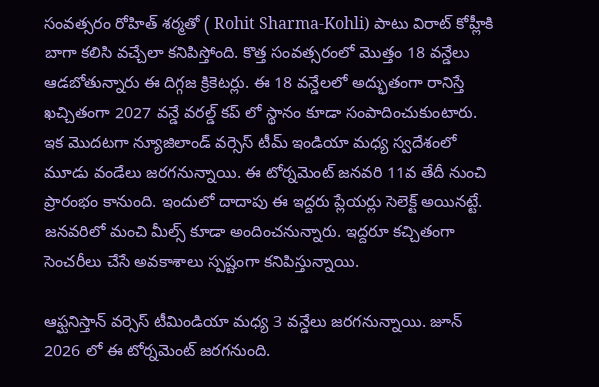సంవత్సరం రోహిత్ శర్మతో ( Rohit Sharma-Kohli) పాటు విరాట్ కోహ్లీకి బాగా కలిసి వచ్చేలా కనిపిస్తోంది. కొత్త సంవత్సరంలో మొత్తం 18 వన్డేలు ఆడబోతున్నారు ఈ దిగ్గజ క్రికెటర్లు. ఈ 18 వన్డేలలో అద్భుతంగా రానిస్తే ఖచ్చితంగా 2027 వన్డే వరల్డ్ కప్ లో స్థానం కూడా సంపాదించుకుంటారు. ఇక మొదటగా న్యూజిలాండ్ వర్సెస్ టీమ్ ఇండియా మధ్య స్వదేశంలో మూడు వండేలు జరగనున్నాయి. ఈ టోర్నమెంట్ జనవరి 11వ తేదీ నుంచి ప్రారంభం కానుంది. ఇందులో దాదాపు ఈ ఇద్దరు ప్లేయర్లు సెలెక్ట్ అయినట్టే. జనవరిలో మంచి మీల్స్ కూడా అందించనున్నారు. ఇద్దరూ కచ్చితంగా సెంచరీలు చేసే అవకాశాలు స్పష్టంగా కనిపిస్తున్నాయి.

ఆఫ్ఘనిస్తాన్ వర్సెస్ టీమిండియా మధ్య 3 వన్డేలు జరగనున్నాయి. జూన్ 2026 లో ఈ టోర్నమెంట్ జరగనుంది.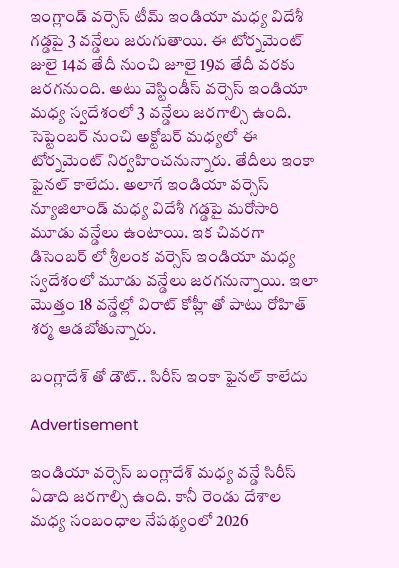ఇంగ్లాండ్ వర్సెస్ టీమ్ ఇండియా మధ్య విదేశీ గడ్డపై 3 వన్డేలు జరుగుతాయి. ఈ టోర్నమెంట్ జులై 14వ తేదీ నుంచి జూలై 19వ తేదీ వరకు జరగనుంది. అటు వెస్టిండీస్ వర్సెస్ ఇండియా మధ్య స్వదేశంలో 3 వన్డేలు జరగాల్సి ఉంది. సెప్టెంబర్ నుంచి అక్టోబర్ మధ్యలో ఈ టోర్నమెంట్ నిర్వహించనున్నారు. తేదీలు ఇంకా ఫైనల్ కాలేదు. అలాగే ఇండియా వర్సెస్ న్యూజిలాండ్ మధ్య విదేశీ గడ్డపై మరోసారి మూడు వన్డేలు ఉంటాయి. ఇక చివరగా డిసెంబర్ లో శ్రీలంక వర్సెస్ ఇండియా మధ్య స్వదేశంలో మూడు వన్డేలు జరగనున్నాయి. ఇలా మొత్తం 18 వన్డేల్లో విరాట్ కోహ్లీ తో పాటు రోహిత్ శర్మ ఆడబోతున్నారు.

బంగ్లాదేశ్ తో డౌట్.. సిరీస్ ఇంకా ఫైనల్ కాలేదు

Advertisement

ఇండియా వర్సెస్ బంగ్లాదేశ్ మధ్య వన్డే సిరీస్ ఏడాది జరగాల్సి ఉంది. కానీ రెండు దేశాల మధ్య సంబంధాల నేపథ్యంలో 2026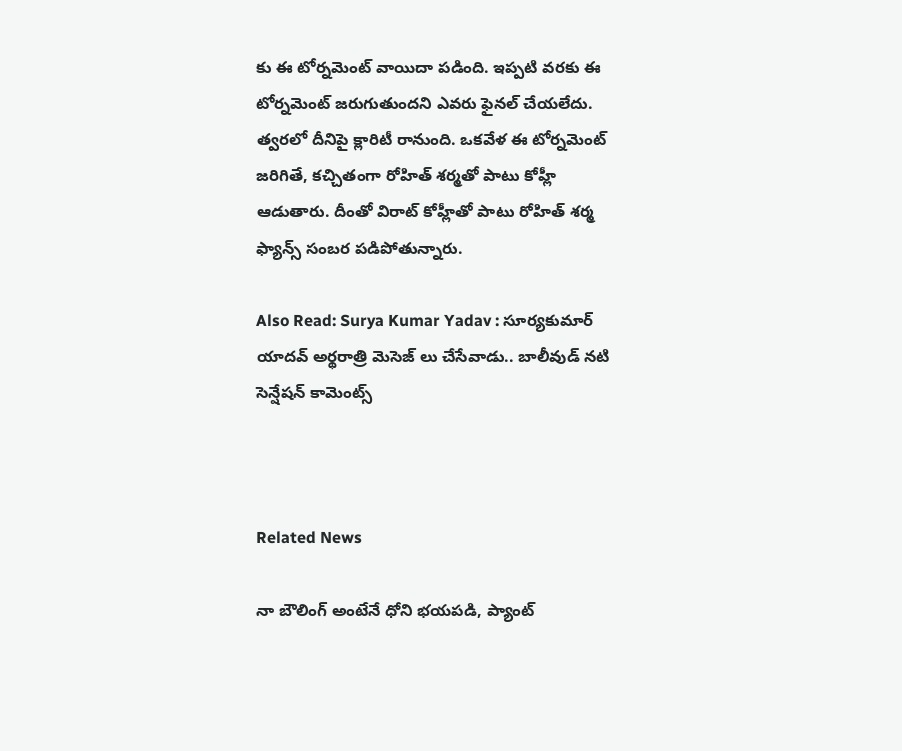కు ఈ టోర్నమెంట్ వాయిదా పడింది. ఇప్పటి వరకు ఈ టోర్నమెంట్ జరుగుతుందని ఎవరు ఫైనల్ చేయలేదు. త్వరలో దీనిపై క్లారిటీ రానుంది. ఒకవేళ ఈ టోర్నమెంట్ జరిగితే, కచ్చితంగా రోహిత్ శర్మతో పాటు కోహ్లీ ఆడుతారు. దీంతో విరాట్ కోహ్లీతో పాటు రోహిత్ శ‌ర్మ ఫ్యాన్స్ సంబ‌ర ప‌డిపోతున్నారు.

Also Read: Surya Kumar Yadav : సూర్య‌కుమార్ యాద‌వ్ అర్థ‌రాత్రి మెసెజ్ లు చేసేవాడు.. బాలీవుడ్ న‌టి సెన్షేష‌న్ కామెంట్స్



Related News

నా బౌలింగ్ అంటేనే ధోని భ‌య‌ప‌డి, ప్యాంట్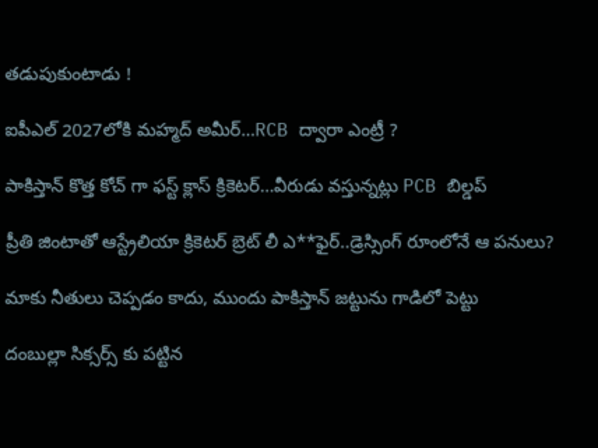త‌డుపుకుంటాడు !

ఐపీఎల్ 2027లోకి మహ్మద్ అమీర్…RCB ద్వారా ఎంట్రీ ?

పాకిస్తాన్ కొత్త‌ కోచ్ గా ఫ‌స్ట్ క్లాస్ క్రికెట‌ర్‌…వీరుడు వ‌స్తున్న‌ట్లు PCB బిల్డ‌ప్

ప్రీతి జింటాతో ఆస్ట్రేలియా క్రికెట‌ర్‌ బ్రెట్ లీ ఎ**ఫైర్‌..డ్రెస్సింగ్ రూంలోనే ఆ ప‌నులు?

మాకు నీతులు చెప్ప‌డం కాదు, ముందు పాకిస్తాన్ జ‌ట్టును గాడిలో పెట్టు

దంబుల్లా సిక్సర్స్ కు ప‌ట్టిన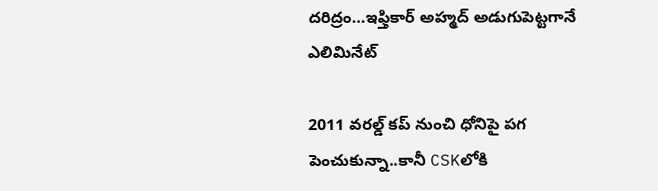ద‌రిద్రం…ఇఫ్తికార్ అహ్మద్ అడుగుపెట్ట‌గానే ఎలిమినేట్

2011 వ‌ర‌ల్డ్ క‌ప్ నుంచి ధోనిపై ప‌గ పెంచుకున్నా..కానీ CSKలోకి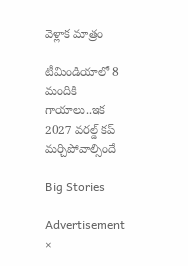వెళ్లాక మాత్రం

టీమిండియాలో 8 మందికి గాయాలు..ఇక 2027 వ‌ర‌ల్డ్ క‌ప్ మ‌ర్చిపోవాల్సిందే

Big Stories

Advertisement
×